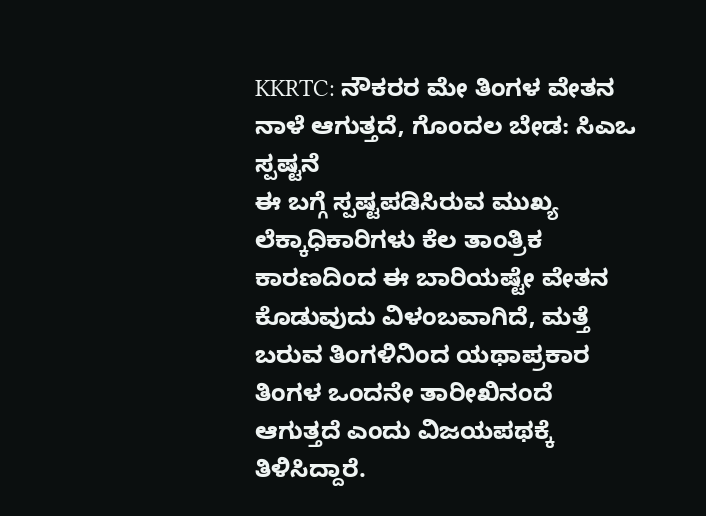KKRTC: ನೌಕರರ ಮೇ ತಿಂಗಳ ವೇತನ ನಾಳೆ ಆಗುತ್ತದೆ, ಗೊಂದಲ ಬೇಡ: ಸಿಎಒ ಸ್ಪಷ್ಟನೆ
ಈ ಬಗ್ಗೆ ಸ್ಪಷ್ಟಪಡಿಸಿರುವ ಮುಖ್ಯ ಲೆಕ್ಕಾಧಿಕಾರಿಗಳು ಕೆಲ ತಾಂತ್ರಿಕ ಕಾರಣದಿಂದ ಈ ಬಾರಿಯಷ್ಟೇ ವೇತನ ಕೊಡುವುದು ವಿಳಂಬವಾಗಿದೆ, ಮತ್ತೆ ಬರುವ ತಿಂಗಳಿನಿಂದ ಯಥಾಪ್ರಕಾರ ತಿಂಗಳ ಒಂದನೇ ತಾರೀಖಿನಂದೆ ಆಗುತ್ತದೆ ಎಂದು ವಿಜಯಪಥಕ್ಕೆ ತಿಳಿಸಿದ್ದಾರೆ.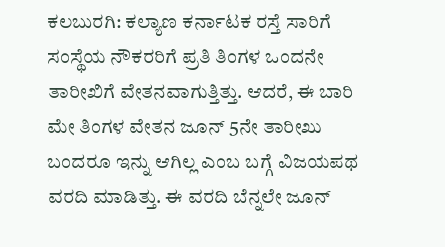ಕಲಬುರಗಿ: ಕಲ್ಯಾಣ ಕರ್ನಾಟಕ ರಸ್ತೆ ಸಾರಿಗೆ ಸಂಸ್ಥೆಯ ನೌಕರರಿಗೆ ಪ್ರತಿ ತಿಂಗಳ ಒಂದನೇ ತಾರೀಖಿಗೆ ವೇತನವಾಗುತ್ತಿತ್ತು. ಆದರೆ, ಈ ಬಾರಿ ಮೇ ತಿಂಗಳ ವೇತನ ಜೂನ್ 5ನೇ ತಾರೀಖು ಬಂದರೂ ಇನ್ನು ಆಗಿಲ್ಲ ಎಂಬ ಬಗ್ಗೆ ವಿಜಯಪಥ ವರದಿ ಮಾಡಿತ್ತು. ಈ ವರದಿ ಬೆನ್ನಲೇ ಜೂನ್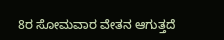8ರ ಸೋಮವಾರ ವೇತನ ಆಗುತ್ತದೆ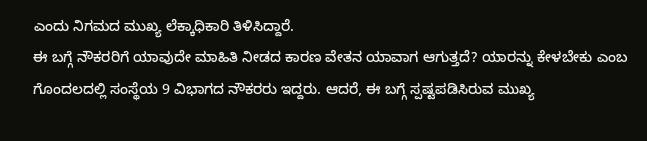ಎಂದು ನಿಗಮದ ಮುಖ್ಯ ಲೆಕ್ಕಾಧಿಕಾರಿ ತಿಳಿಸಿದ್ದಾರೆ.
ಈ ಬಗ್ಗೆ ನೌಕರರಿಗೆ ಯಾವುದೇ ಮಾಹಿತಿ ನೀಡದ ಕಾರಣ ವೇತನ ಯಾವಾಗ ಆಗುತ್ತದೆ? ಯಾರನ್ನು ಕೇಳಬೇಕು ಎಂಬ ಗೊಂದಲದಲ್ಲಿ ಸಂಸ್ಥೆಯ 9 ವಿಭಾಗದ ನೌಕರರು ಇದ್ದರು. ಆದರೆ, ಈ ಬಗ್ಗೆ ಸ್ಪಷ್ಟಪಡಿಸಿರುವ ಮುಖ್ಯ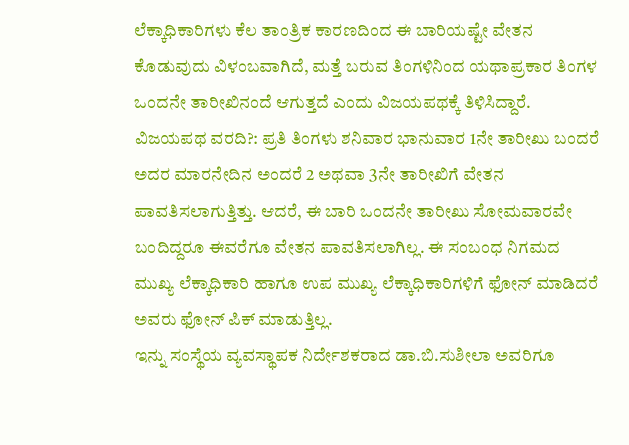ಲೆಕ್ಕಾಧಿಕಾರಿಗಳು ಕೆಲ ತಾಂತ್ರಿಕ ಕಾರಣದಿಂದ ಈ ಬಾರಿಯಷ್ಟೇ ವೇತನ ಕೊಡುವುದು ವಿಳಂಬವಾಗಿದೆ, ಮತ್ತೆ ಬರುವ ತಿಂಗಳಿನಿಂದ ಯಥಾಪ್ರಕಾರ ತಿಂಗಳ ಒಂದನೇ ತಾರೀಖಿನಂದೆ ಆಗುತ್ತದೆ ಎಂದು ವಿಜಯಪಥಕ್ಕೆ ತಿಳಿಸಿದ್ದಾರೆ.
ವಿಜಯಪಥ ವರದಿ?: ಪ್ರತಿ ತಿಂಗಳು ಶನಿವಾರ ಭಾನುವಾರ 1ನೇ ತಾರೀಖು ಬಂದರೆ ಅದರ ಮಾರನೇದಿನ ಅಂದರೆ 2 ಅಥವಾ 3ನೇ ತಾರೀಖಿಗೆ ವೇತನ ಪಾವತಿಸಲಾಗುತ್ತಿತ್ತು. ಆದರೆ, ಈ ಬಾರಿ ಒಂದನೇ ತಾರೀಖು ಸೋಮವಾರವೇ ಬಂದಿದ್ದರೂ ಈವರೆಗೂ ವೇತನ ಪಾವತಿಸಲಾಗಿಲ್ಲ. ಈ ಸಂಬಂಧ ನಿಗಮದ ಮುಖ್ಯ ಲೆಕ್ಕಾಧಿಕಾರಿ ಹಾಗೂ ಉಪ ಮುಖ್ಯ ಲೆಕ್ಕಾಧಿಕಾರಿಗಳಿಗೆ ಫೋನ್ ಮಾಡಿದರೆ ಅವರು ಫೋನ್ ಪಿಕ್ ಮಾಡುತ್ತಿಲ್ಲ.
ಇನ್ನು ಸಂಸ್ಥೆಯ ವ್ಯವಸ್ಥಾಪಕ ನಿರ್ದೇಶಕರಾದ ಡಾ.ಬಿ.ಸುಶೀಲಾ ಅವರಿಗೂ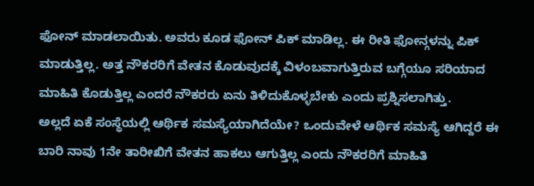ಫೋನ್ ಮಾಡಲಾಯಿತು. ಅವರು ಕೂಡ ಫೋನ್ ಪಿಕ್ ಮಾಡಿಲ್ಲ. ಈ ರೀತಿ ಫೋನ್ಗಳನ್ನು ಪಿಕ್ ಮಾಡುತ್ತಿಲ್ಲ. ಅತ್ತ ನೌಕರರಿಗೆ ವೇತನ ಕೊಡುವುದಕ್ಕೆ ವಿಳಂಬವಾಗುತ್ತಿರುವ ಬಗ್ಗೆಯೂ ಸರಿಯಾದ ಮಾಹಿತಿ ಕೊಡುತ್ತಿಲ್ಲ ಎಂದರೆ ನೌಕರರು ಏನು ತಿಳಿದುಕೊಳ್ಳಬೇಕು ಎಂದು ಪ್ರಶ್ನಿಸಲಾಗಿತ್ತು.
ಅಲ್ಲದೆ ಏಕೆ ಸಂಸ್ಥೆಯಲ್ಲಿ ಆರ್ಥಿಕ ಸಮಸ್ಯೆಯಾಗಿದೆಯೇ? ಒಂದುವೇಳೆ ಆರ್ಥಿಕ ಸಮಸ್ಯೆ ಆಗಿದ್ದರೆ ಈ ಬಾರಿ ನಾವು 1ನೇ ತಾರೀಖಿಗೆ ವೇತನ ಹಾಕಲು ಆಗುತ್ತಿಲ್ಲ ಎಂದು ನೌಕರರಿಗೆ ಮಾಹಿತಿ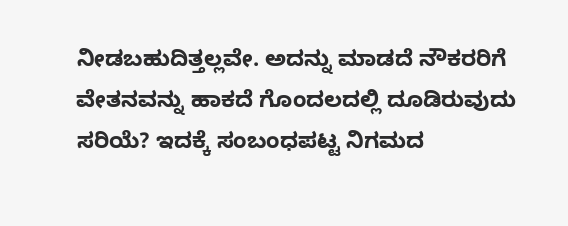ನೀಡಬಹುದಿತ್ತಲ್ಲವೇ. ಅದನ್ನು ಮಾಡದೆ ನೌಕರರಿಗೆ ವೇತನವನ್ನು ಹಾಕದೆ ಗೊಂದಲದಲ್ಲಿ ದೂಡಿರುವುದು ಸರಿಯೆ? ಇದಕ್ಕೆ ಸಂಬಂಧಪಟ್ಟ ನಿಗಮದ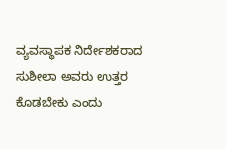ವ್ಯವಸ್ಥಾಪಕ ನಿರ್ದೇಶಕರಾದ ಸುಶೀಲಾ ಅವರು ಉತ್ತರ ಕೊಡಬೇಕು ಎಂದು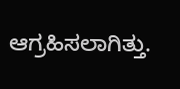ಆಗ್ರಹಿಸಲಾಗಿತ್ತು.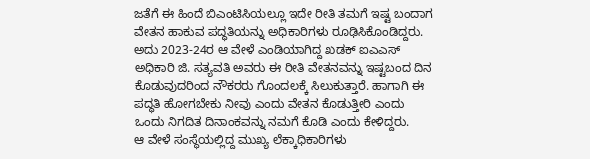ಜತೆಗೆ ಈ ಹಿಂದೆ ಬಿಎಂಟಿಸಿಯಲ್ಲೂ ಇದೇ ರೀತಿ ತಮಗೆ ಇಷ್ಟ ಬಂದಾಗ ವೇತನ ಹಾಕುವ ಪದ್ಧತಿಯನ್ನು ಅಧಿಕಾರಿಗಳು ರೂಢಿಸಿಕೊಂಡಿದ್ದರು. ಅದು 2023-24ರ ಆ ವೇಳೆ ಎಂಡಿಯಾಗಿದ್ದ ಖಡಕ್ ಐಎಎಸ್ ಅಧಿಕಾರಿ ಜಿ. ಸತ್ಯವತಿ ಅವರು ಈ ರೀತಿ ವೇತನವನ್ನು ಇಷ್ಟಬಂದ ದಿನ ಕೊಡುವುದರಿಂದ ನೌಕರರು ಗೊಂದಲಕ್ಕೆ ಸಿಲುಕುತ್ತಾರೆ. ಹಾಗಾಗಿ ಈ ಪದ್ಧತಿ ಹೋಗಬೇಕು ನೀವು ಎಂದು ವೇತನ ಕೊಡುತ್ತೀರಿ ಎಂದು ಒಂದು ನಿಗದಿತ ದಿನಾಂಕವನ್ನು ನಮಗೆ ಕೊಡಿ ಎಂದು ಕೇಳಿದ್ದರು.
ಆ ವೇಳೆ ಸಂಸ್ಥೆಯಲ್ಲಿದ್ದ ಮುಖ್ಯ ಲೆಕ್ಕಾಧಿಕಾರಿಗಳು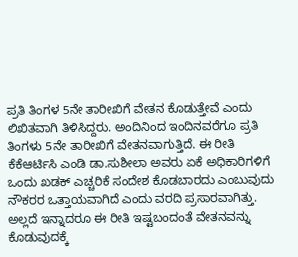ಪ್ರತಿ ತಿಂಗಳ 5ನೇ ತಾರೀಖಿಗೆ ವೇತನ ಕೊಡುತ್ತೇವೆ ಎಂದು ಲಿಖಿತವಾಗಿ ತಿಳಿಸಿದ್ದರು. ಅಂದಿನಿಂದ ಇಂದಿನವರೆಗೂ ಪ್ರತಿ ತಿಂಗಳು 5ನೇ ತಾರೀಖಿಗೆ ವೇತನವಾಗುತ್ತಿದೆ. ಈ ರೀತಿ ಕೆಕೆಆರ್ಟಿಸಿ ಎಂಡಿ ಡಾ.ಸುಶೀಲಾ ಅವರು ಏಕೆ ಅಧಿಕಾರಿಗಳಿಗೆ ಒಂದು ಖಡಕ್ ಎಚ್ಚರಿಕೆ ಸಂದೇಶ ಕೊಡಬಾರದು ಎಂಬುವುದು ನೌಕರರ ಒತ್ತಾಯವಾಗಿದೆ ಎಂದು ವರದಿ ಪ್ರಸಾರವಾಗಿತ್ತು.
ಅಲ್ಲದೆ ಇನ್ನಾದರೂ ಈ ರೀತಿ ಇಷ್ಟಬಂದಂತೆ ವೇತನವನ್ನು ಕೊಡುವುದಕ್ಕೆ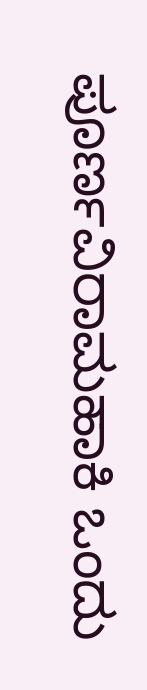ಪೂರ್ಣವಿರಾಮಹಾಕಿ ಒಂದು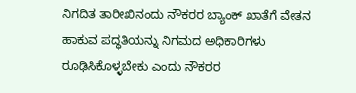ನಿಗದಿತ ತಾರೀಖಿನಂದು ನೌಕರರ ಬ್ಯಾಂಕ್ ಖಾತೆಗೆ ವೇತನ ಹಾಕುವ ಪದ್ಧತಿಯನ್ನು ನಿಗಮದ ಅಧಿಕಾರಿಗಳು ರೂಢಿಸಿಕೊಳ್ಳಬೇಕು ಎಂದು ನೌಕರರ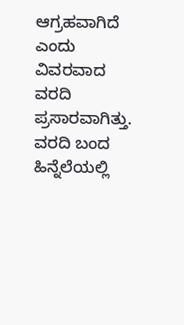ಆಗ್ರಹವಾಗಿದೆ ಎಂದು ವಿವರವಾದ ವರದಿ ಪ್ರಸಾರವಾಗಿತ್ತು. ವರದಿ ಬಂದ ಹಿನ್ನೆಲೆಯಲ್ಲಿ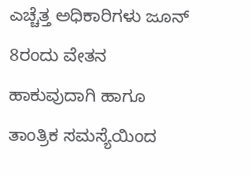ಎಚ್ಚೆತ್ತ ಅಧಿಕಾರಿಗಳು ಜೂನ್ 8ರಂದು ವೇತನ ಹಾಕುವುದಾಗಿ ಹಾಗೂ ತಾಂತ್ರಿಕ ಸಮಸ್ಯೆಯಿಂದ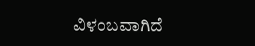ವಿಳಂಬವಾಗಿದೆ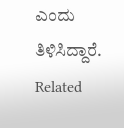ಎಂದು ತಿಳಿಸಿದ್ದಾರೆ.
Related